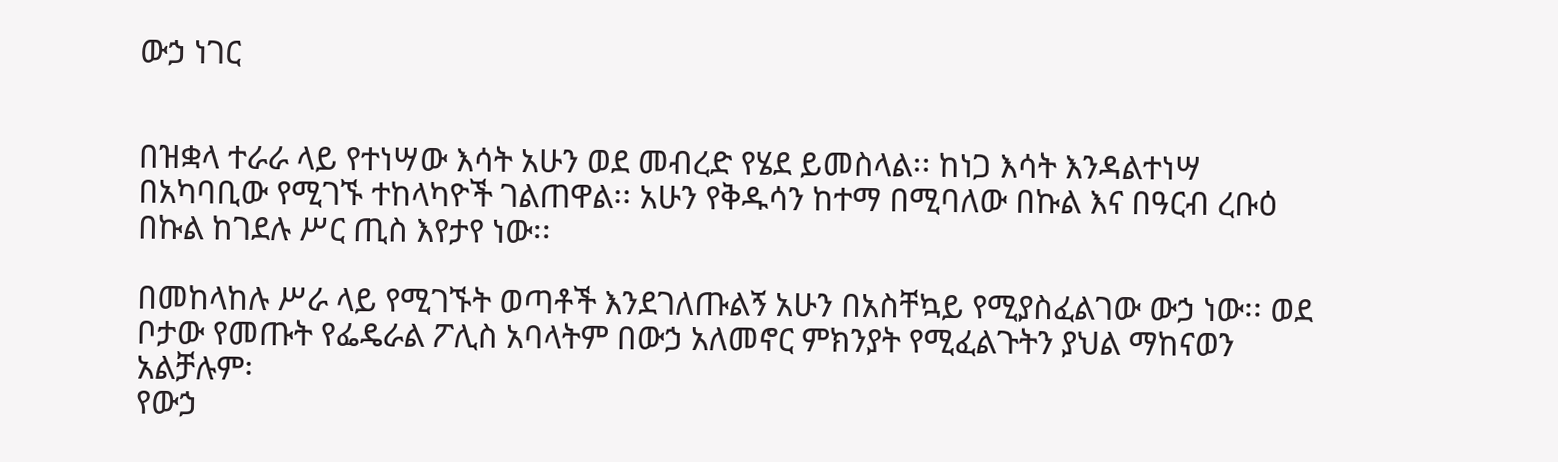ውኃ ነገር


በዝቋላ ተራራ ላይ የተነሣው እሳት አሁን ወደ መብረድ የሄደ ይመስላል፡፡ ከነጋ እሳት እንዳልተነሣ በአካባቢው የሚገኙ ተከላካዮች ገልጠዋል፡፡ አሁን የቅዱሳን ከተማ በሚባለው በኩል እና በዓርብ ረቡዕ በኩል ከገደሉ ሥር ጢስ እየታየ ነው፡፡

በመከላከሉ ሥራ ላይ የሚገኙት ወጣቶች እንደገለጡልኝ አሁን በአስቸኳይ የሚያስፈልገው ውኃ ነው፡፡ ወደ ቦታው የመጡት የፌዴራል ፖሊስ አባላትም በውኃ አለመኖር ምክንያት የሚፈልጉትን ያህል ማከናወን አልቻሉም፡
የውኃ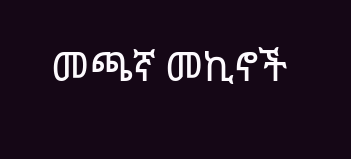መጫኛ መኪኖች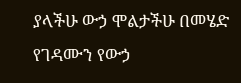ያላችሁ ውኃ ሞልታችሁ በመሄድ የገዳሙን የውኃ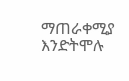ማጠራቀሚያ እንድትሞሉ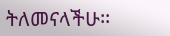ትለመናላችሁ፡፡